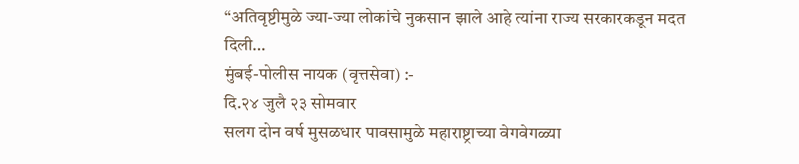“अतिवृष्टीमुळे ज्या-ज्या लोकांचे नुकसान झाले आहे त्यांना राज्य सरकारकडून मदत दिली…
मुंबई-पोलीस नायक (वृत्तसेवा) :-
दि.२४ जुलै २३ सोमवार
सलग दोन वर्ष मुसळधार पावसामुळे महाराष्ट्राच्या वेगवेगळ्या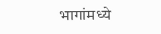भागांमध्ये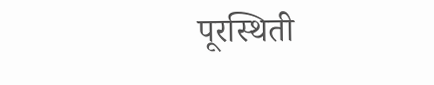पूरस्थिती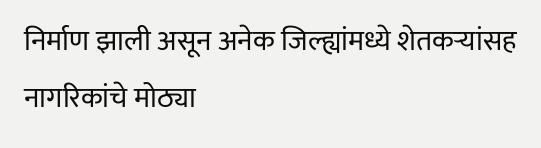निर्माण झाली असून अनेक जिल्ह्यांमध्ये शेतकऱ्यांसह नागरिकांचे मोठ्या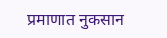प्रमाणात नुकसान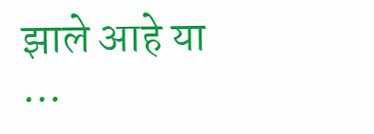झाले आहे या
…